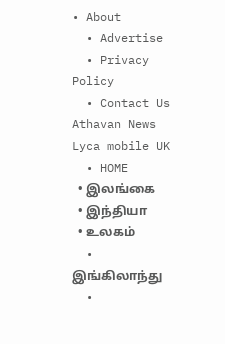• About
  • Advertise
  • Privacy Policy
  • Contact Us
Athavan News
Lyca mobile UK
  • HOME
  • இலங்கை
  • இந்தியா
  • உலகம்
  • இங்கிலாந்து
  •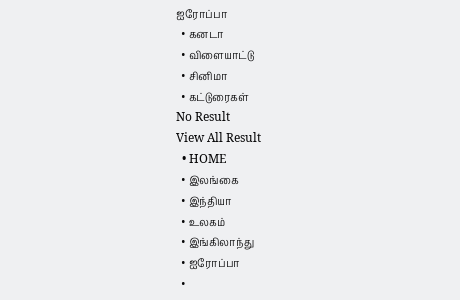ஐரோப்பா
  • கனடா
  • விளையாட்டு
  • சினிமா
  • கட்டுரைகள்
No Result
View All Result
  • HOME
  • இலங்கை
  • இந்தியா
  • உலகம்
  • இங்கிலாந்து
  • ஐரோப்பா
  •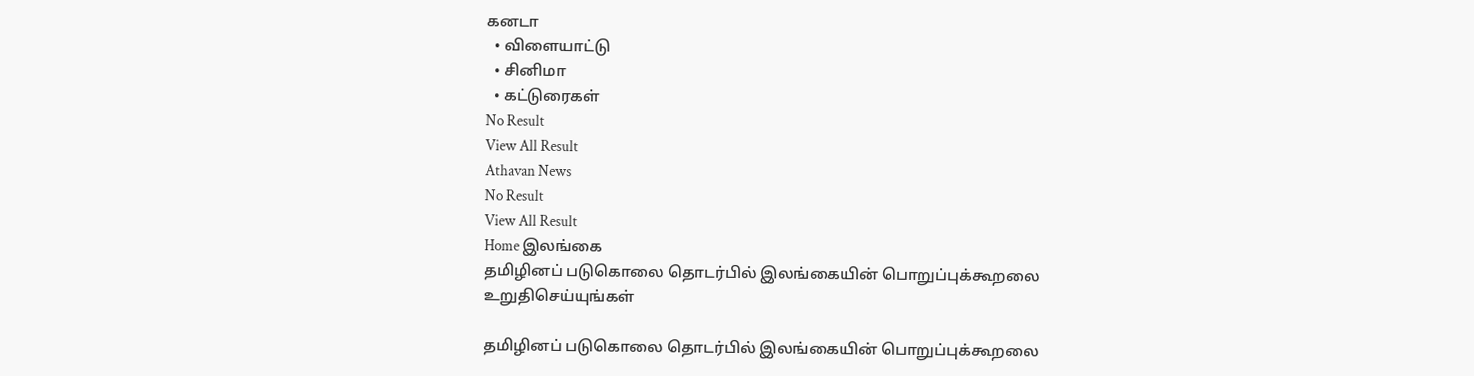கனடா
  • விளையாட்டு
  • சினிமா
  • கட்டுரைகள்
No Result
View All Result
Athavan News
No Result
View All Result
Home இலங்கை
தமிழினப் படுகொலை தொடர்பில் இலங்கையின் பொறுப்புக்கூறலை உறுதிசெய்யுங்கள்

தமிழினப் படுகொலை தொடர்பில் இலங்கையின் பொறுப்புக்கூறலை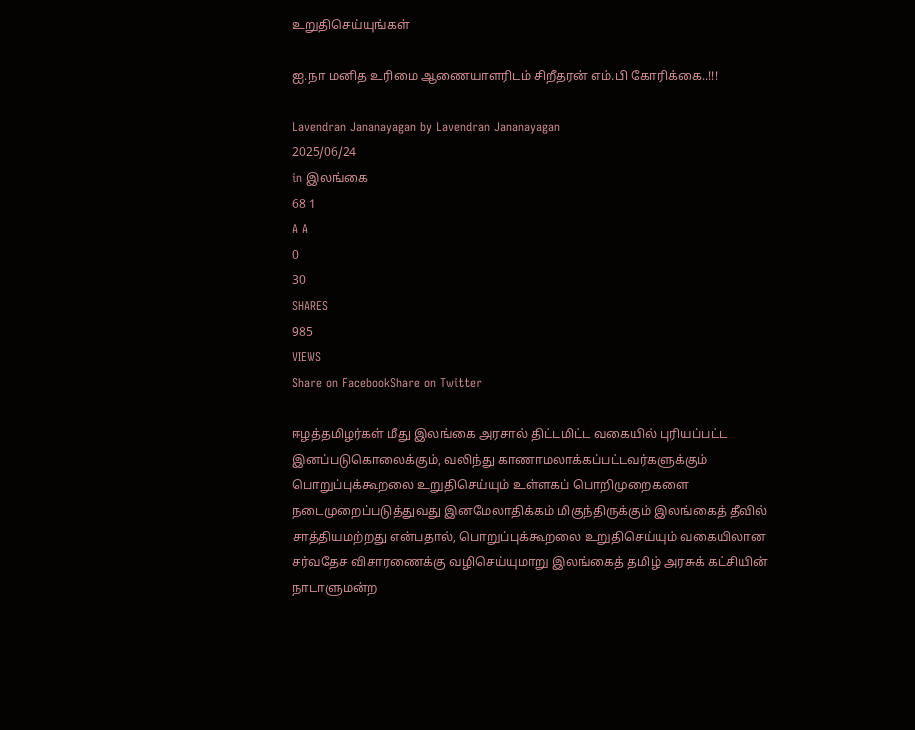உறுதிசெய்யுங்கள்

ஐ.நா மனித உரிமை ஆணையாளரிடம் சிறீதரன் எம்.பி கோரிக்கை..!!!

Lavendran Jananayagan by Lavendran Jananayagan
2025/06/24
in இலங்கை
68 1
A A
0
30
SHARES
985
VIEWS
Share on FacebookShare on Twitter

ஈழத்தமிழர்கள் மீது இலங்கை அரசால் திட்டமிட்ட வகையில் புரியப்பட்ட இனப்படுகொலைக்கும், வலிந்து காணாமலாக்கப்பட்டவர்களுக்கும் பொறுப்புக்கூறலை உறுதிசெய்யும் உள்ளகப் பொறிமுறைகளை நடைமுறைப்படுத்துவது இனமேலாதிக்கம் மிகுந்திருக்கும் இலங்கைத் தீவில் சாத்தியமற்றது என்பதால், பொறுப்புக்கூறலை உறுதிசெய்யும் வகையிலான சர்வதேச விசாரணைக்கு வழிசெய்யுமாறு இலங்கைத் தமிழ் அரசுக் கட்சியின் நாடாளுமன்ற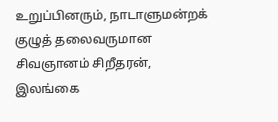உறுப்பினரும், நாடாளுமன்றக் குழுத் தலைவருமான சிவஞானம் சிறீதரன், இலங்கை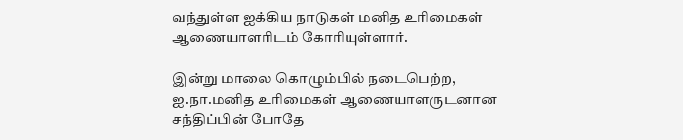வந்துள்ள ஐக்கிய நாடுகள் மனித உரிமைகள் ஆணையாளரிடம் கோரியுள்ளார்.

இன்று மாலை கொழும்பில் நடைபெற்ற, ஐ.நா.மனித உரிமைகள் ஆணையாளருடனான சந்திப்பின் போதே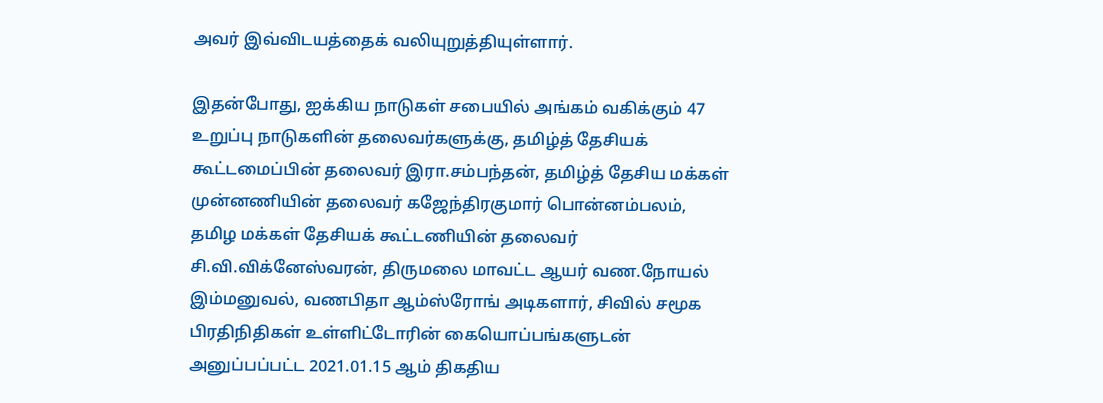அவர் இவ்விடயத்தைக் வலியுறுத்தியுள்ளார்.

இதன்போது, ஐக்கிய நாடுகள் சபையில் அங்கம் வகிக்கும் 47 உறுப்பு நாடுகளின் தலைவர்களுக்கு, தமிழ்த் தேசியக் கூட்டமைப்பின் தலைவர் இரா.சம்பந்தன், தமிழ்த் தேசிய மக்கள் முன்னணியின் தலைவர் கஜேந்திரகுமார் பொன்னம்பலம், தமிழ மக்கள் தேசியக் கூட்டணியின் தலைவர் சி.வி.விக்னேஸ்வரன், திருமலை மாவட்ட ஆயர் வண.நோயல் இம்மனுவல், வணபிதா ஆம்ஸ்ரோங் அடிகளார், சிவில் சமூக பிரதிநிதிகள் உள்ளிட்டோரின் கையொப்பங்களுடன் அனுப்பப்பட்ட 2021.01.15 ஆம் திகதிய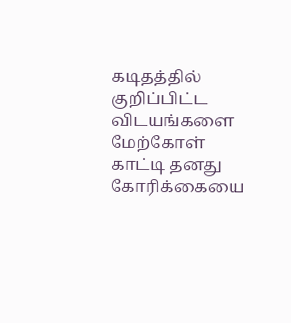கடிதத்தில் குறிப்பிட்ட விடயங்களை மேற்கோள் காட்டி தனது கோரிக்கையை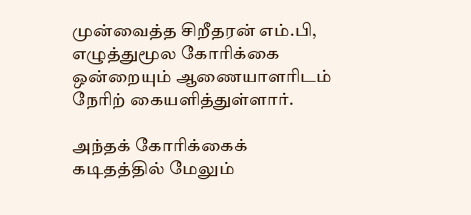முன்வைத்த சிறீதரன் எம்.பி, எழுத்துமூல கோரிக்கை ஒன்றையும் ஆணையாளரிடம் நேரிற் கையளித்துள்ளார்.

அந்தக் கோரிக்கைக் கடிதத்தில் மேலும்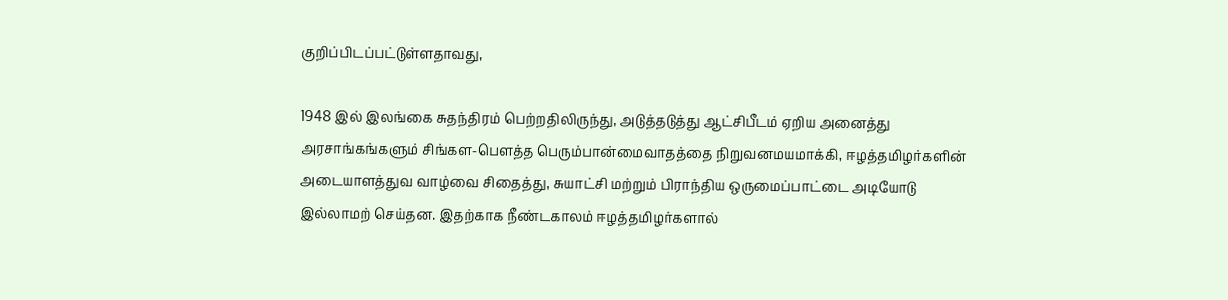குறிப்பிடப்பட்டுள்ளதாவது,

1948 இல் இலங்கை சுதந்திரம் பெற்றதிலிருந்து, அடுத்தடுத்து ஆட்சிபீடம் ஏறிய அனைத்து அரசாங்கங்களும் சிங்கள-பௌத்த பெரும்பான்மைவாதத்தை நிறுவனமயமாக்கி, ஈழத்தமிழர்களின் அடையாளத்துவ வாழ்வை சிதைத்து, சுயாட்சி மற்றும் பிராந்திய ஒருமைப்பாட்டை அடியோடு இல்லாமற் செய்தன. இதற்காக நீண்டகாலம் ஈழத்தமிழர்களால்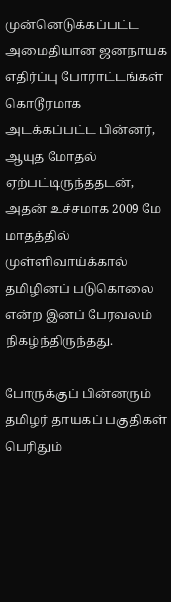முன்னெடுக்கப்பட்ட அமைதியான ஜனநாயக எதிர்ப்பு போராட்டங்கள் கொடூரமாக அடக்கப்பட்ட பின்னர், ஆயுத மோதல் ஏற்பட்டிருந்ததடன், அதன் உச்சமாக 2009 மே மாதத்தில் முள்ளிவாய்க்கால் தமிழினப் படுகொலை என்ற இனப் பேரவலம் நிகழ்ந்திருந்தது.

போருக்குப் பின்னரும் தமிழர் தாயகப் பகுதிகள் பெரிதும்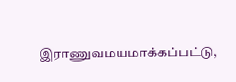இராணுவமயமாக்கப்பட்டு,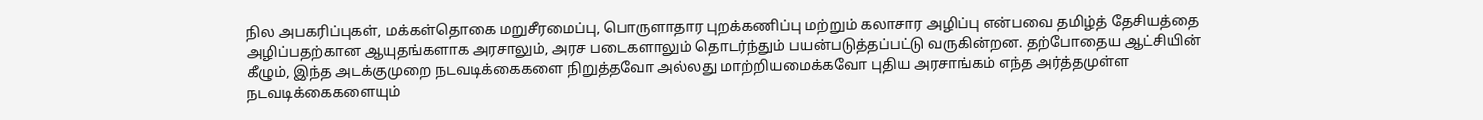நில அபகரிப்புகள், மக்கள்தொகை மறுசீரமைப்பு, பொருளாதார புறக்கணிப்பு மற்றும் கலாசார அழிப்பு என்பவை தமிழ்த் தேசியத்தை அழிப்பதற்கான ஆயுதங்களாக அரசாலும், அரச படைகளாலும் தொடர்ந்தும் பயன்படுத்தப்பட்டு வருகின்றன. தற்போதைய ஆட்சியின் கீழும், இந்த அடக்குமுறை நடவடிக்கைகளை நிறுத்தவோ அல்லது மாற்றியமைக்கவோ புதிய அரசாங்கம் எந்த அர்த்தமுள்ள நடவடிக்கைகளையும்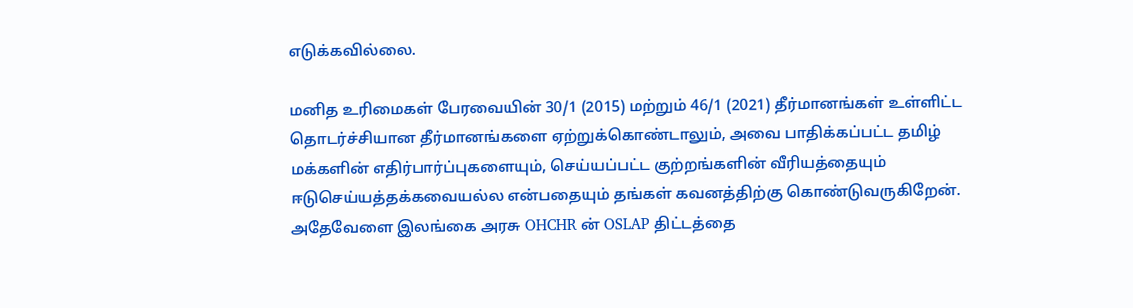எடுக்கவில்லை.

மனித உரிமைகள் பேரவையின் 30/1 (2015) மற்றும் 46/1 (2021) தீர்மானங்கள் உள்ளிட்ட தொடர்ச்சியான தீர்மானங்களை ஏற்றுக்கொண்டாலும், அவை பாதிக்கப்பட்ட தமிழ் மக்களின் எதிர்பார்ப்புகளையும், செய்யப்பட்ட குற்றங்களின் வீரியத்தையும் ஈடுசெய்யத்தக்கவையல்ல என்பதையும் தங்கள் கவனத்திற்கு கொண்டுவருகிறேன். அதேவேளை இலங்கை அரசு OHCHR ன் OSLAP திட்டத்தை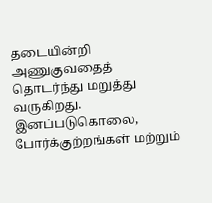தடையின்றி அணுகுவதைத் தொடர்ந்து மறுத்து வருகிறது. இனப்படுகொலை, போர்க்குற்றங்கள் மற்றும்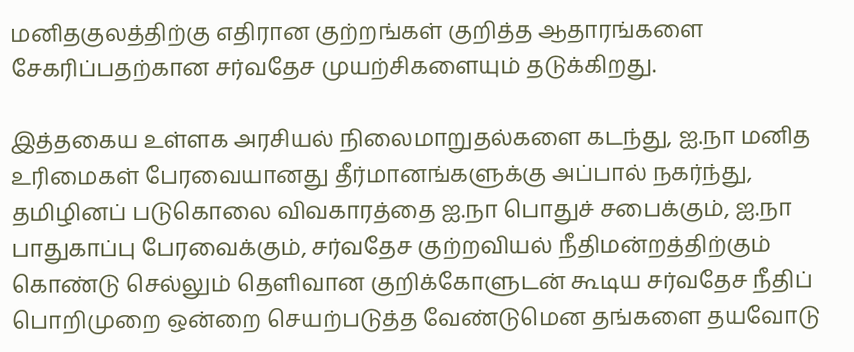மனிதகுலத்திற்கு எதிரான குற்றங்கள் குறித்த ஆதாரங்களை சேகரிப்பதற்கான சர்வதேச முயற்சிகளையும் தடுக்கிறது.

இத்தகைய உள்ளக அரசியல் நிலைமாறுதல்களை கடந்து, ஐ.நா மனித உரிமைகள் பேரவையானது தீர்மானங்களுக்கு அப்பால் நகர்ந்து, தமிழினப் படுகொலை விவகாரத்தை ஐ.நா பொதுச் சபைக்கும், ஐ.நா பாதுகாப்பு பேரவைக்கும், சர்வதேச குற்றவியல் நீதிமன்றத்திற்கும் கொண்டு செல்லும் தெளிவான குறிக்கோளுடன் கூடிய சர்வதேச நீதிப் பொறிமுறை ஒன்றை செயற்படுத்த வேண்டுமென தங்களை தயவோடு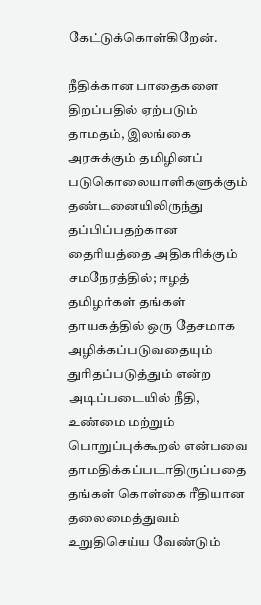கேட்டுக்கொள்கிறேன்.

நீதிக்கான பாதைகளை திறப்பதில் ஏற்படும் தாமதம், இலங்கை அரசுக்கும் தமிழினப் படுகொலையாளிகளுக்கும் தண்டனையிலிருந்து தப்பிப்பதற்கான தைரியத்தை அதிகரிக்கும் சமநேரத்தில்; ஈழத் தமிழர்கள் தங்கள் தாயகத்தில் ஒரு தேசமாக அழிக்கப்படுவதையும் துரிதப்படுத்தும் என்ற அடிப்படையில் நீதி, உண்மை மற்றும் பொறுப்புக்கூறல் என்பவை தாமதிக்கப்படாதிருப்பதை தங்கள் கொள்கை ரீதியான தலைமைத்துவம் உறுதிசெய்ய வேண்டும்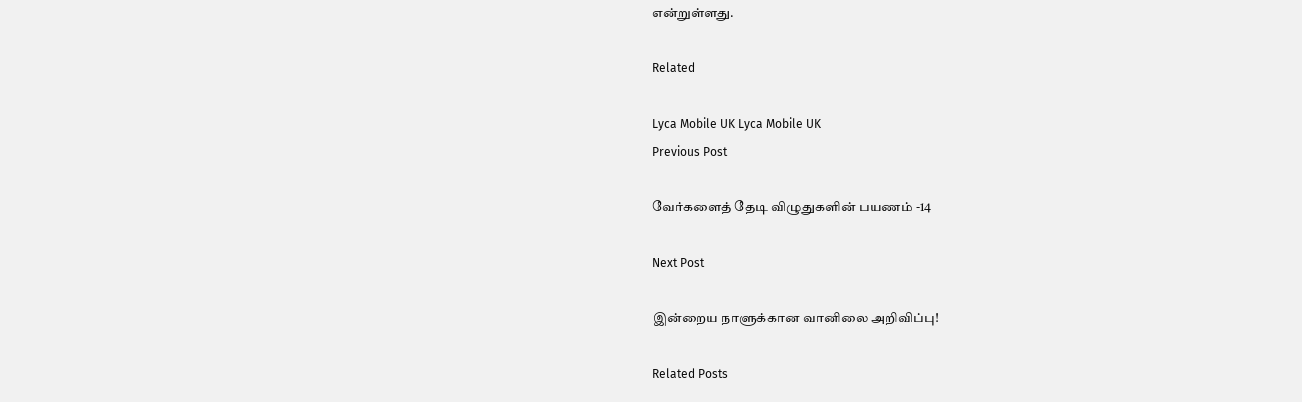என்றுள்ளது.

Related

Lyca Mobile UK Lyca Mobile UK
Previous Post

வேர்களைத் தேடி விழுதுகளின் பயணம் -14

Next Post

இன்றைய நாளுக்கான வானிலை அறிவிப்பு!

Related Posts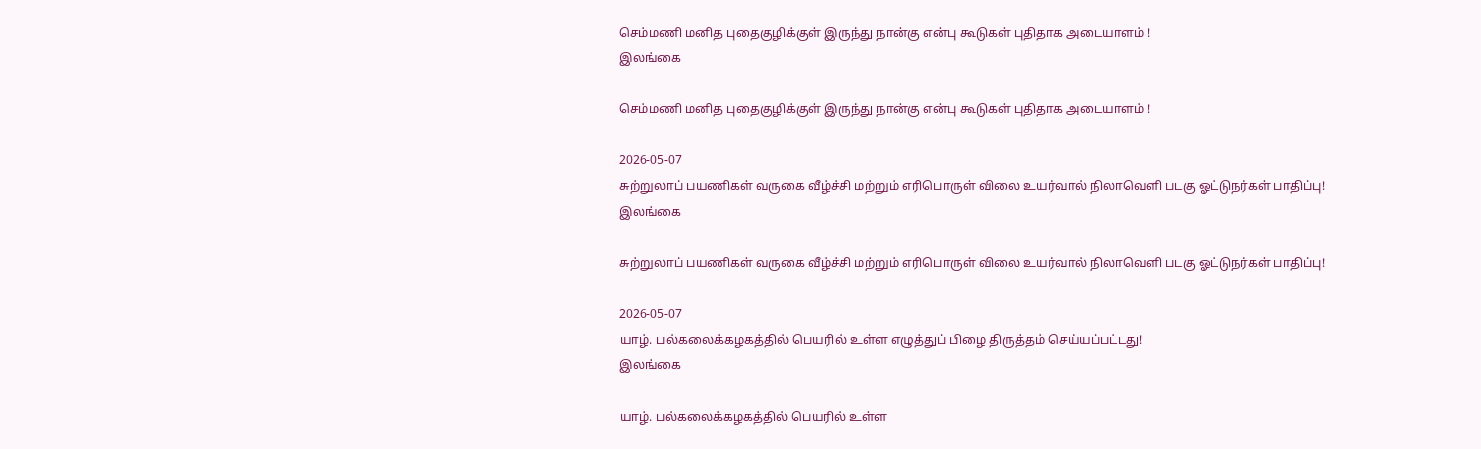செம்மணி மனித புதைகுழிக்குள் இருந்து நான்கு என்பு கூடுகள் புதிதாக அடையாளம் !
இலங்கை

செம்மணி மனித புதைகுழிக்குள் இருந்து நான்கு என்பு கூடுகள் புதிதாக அடையாளம் !

2026-05-07
சுற்றுலாப் பயணிகள் வருகை வீழ்ச்சி மற்றும் எரிபொருள் விலை உயர்வால் நிலாவெளி படகு ஓட்டுநர்கள் பாதிப்பு!
இலங்கை

சுற்றுலாப் பயணிகள் வருகை வீழ்ச்சி மற்றும் எரிபொருள் விலை உயர்வால் நிலாவெளி படகு ஓட்டுநர்கள் பாதிப்பு!

2026-05-07
யாழ். பல்கலைக்கழகத்தில் பெயரில் உள்ள எழுத்துப் பிழை திருத்தம் செய்யப்பட்டது!
இலங்கை

யாழ். பல்கலைக்கழகத்தில் பெயரில் உள்ள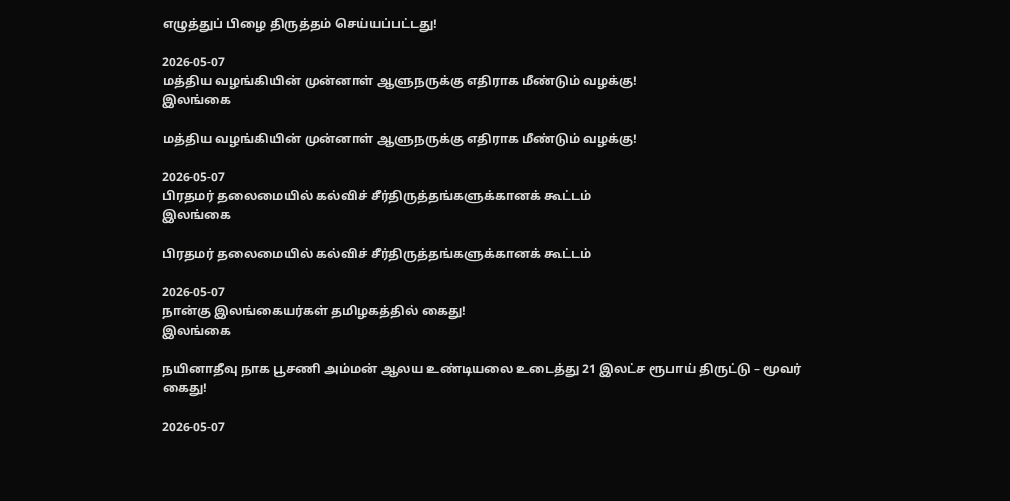எழுத்துப் பிழை திருத்தம் செய்யப்பட்டது!

2026-05-07
மத்திய வழங்கியின் முன்னாள் ஆளுநருக்கு எதிராக மீண்டும் வழக்கு!
இலங்கை

மத்திய வழங்கியின் முன்னாள் ஆளுநருக்கு எதிராக மீண்டும் வழக்கு!

2026-05-07
பிரதமர் தலைமையில் கல்விச் சீர்திருத்தங்களுக்கானக் கூட்டம்
இலங்கை

பிரதமர் தலைமையில் கல்விச் சீர்திருத்தங்களுக்கானக் கூட்டம்

2026-05-07
நான்கு இலங்கையர்கள் தமிழகத்தில் கைது!
இலங்கை

நயினாதீவு நாக பூசணி அம்மன் ஆலய உண்டியலை உடைத்து 21 இலட்ச ரூபாய் திருட்டு – மூவர் கைது!

2026-05-07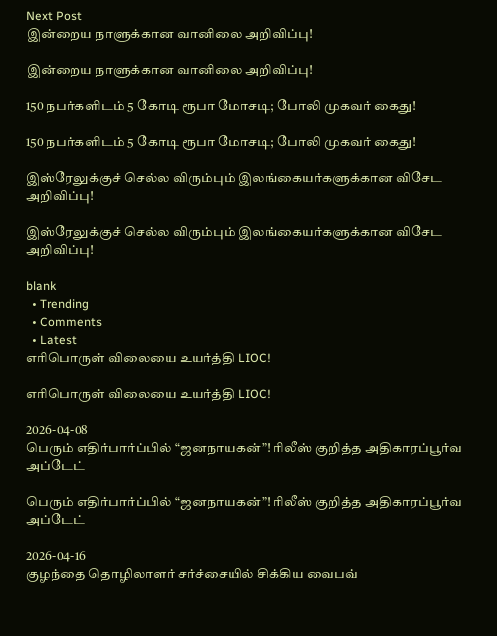Next Post
இன்றைய நாளுக்கான வானிலை அறிவிப்பு!

இன்றைய நாளுக்கான வானிலை அறிவிப்பு!

150 நபர்களிடம் 5 கோடி ரூபா மோசடி; போலி முகவர் கைது!

150 நபர்களிடம் 5 கோடி ரூபா மோசடி; போலி முகவர் கைது!

இஸ்ரேலுக்குச் செல்ல விரும்பும் இலங்கையர்களுக்கான விசேட அறிவிப்பு!

இஸ்ரேலுக்குச் செல்ல விரும்பும் இலங்கையர்களுக்கான விசேட அறிவிப்பு!

blank
  • Trending
  • Comments
  • Latest
எரிபொருள் விலையை உயர்த்தி LIOC!

எரிபொருள் விலையை உயர்த்தி LIOC!

2026-04-08
பெரும் எதிர்பார்ப்பில் “ஜனநாயகன்”! ரிலீஸ் குறித்த அதிகாரப்பூர்வ அப்டேட்

பெரும் எதிர்பார்ப்பில் “ஜனநாயகன்”! ரிலீஸ் குறித்த அதிகாரப்பூர்வ அப்டேட்

2026-04-16
குழந்தை தொழிலாளர் சர்ச்சையில் சிக்கிய வைபவ்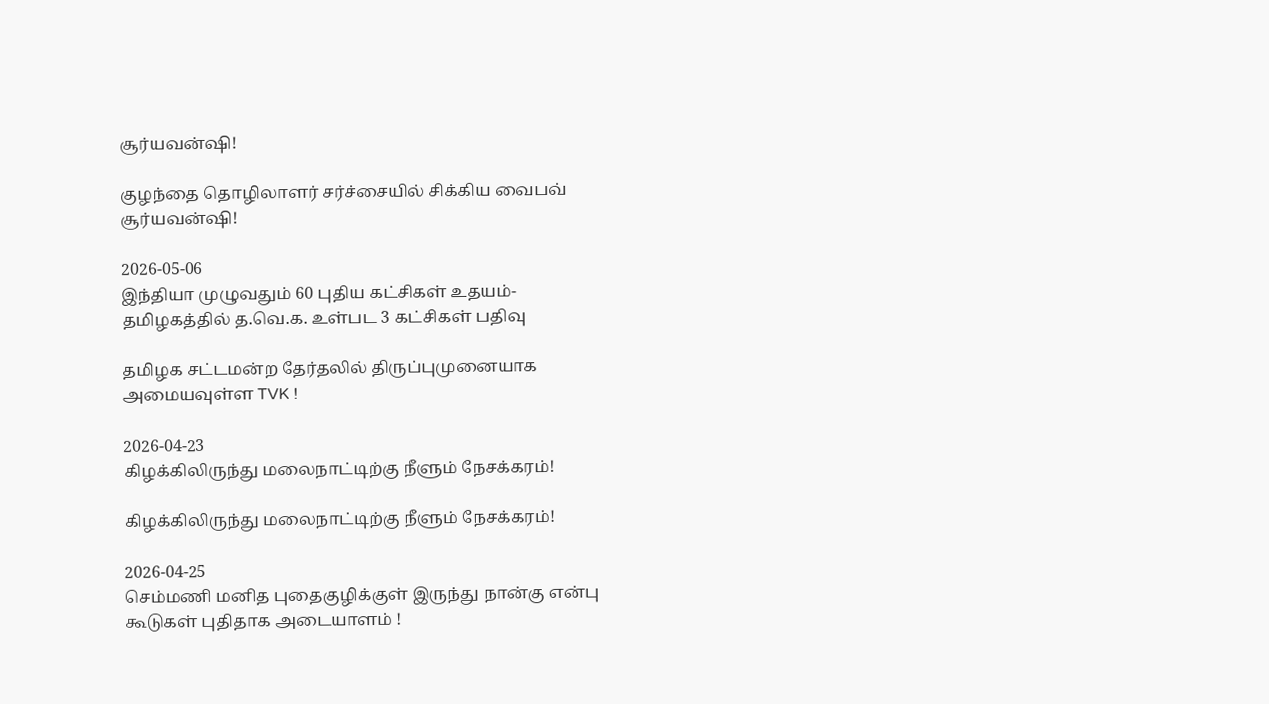சூர்யவன்ஷி!

குழந்தை தொழிலாளர் சர்ச்சையில் சிக்கிய வைபவ் சூர்யவன்ஷி!

2026-05-06
இந்தியா முழுவதும் 60 புதிய கட்சிகள் உதயம்- தமிழகத்தில் த.வெ.க. உள்பட 3 கட்சிகள் பதிவு

தமிழக சட்டமன்ற தேர்தலில் திருப்புமுனையாக அமையவுள்ள TVK !

2026-04-23
கிழக்கிலிருந்து மலைநாட்டிற்கு நீளும் நேசக்கரம்!

கிழக்கிலிருந்து மலைநாட்டிற்கு நீளும் நேசக்கரம்!

2026-04-25
செம்மணி மனித புதைகுழிக்குள் இருந்து நான்கு என்பு கூடுகள் புதிதாக அடையாளம் !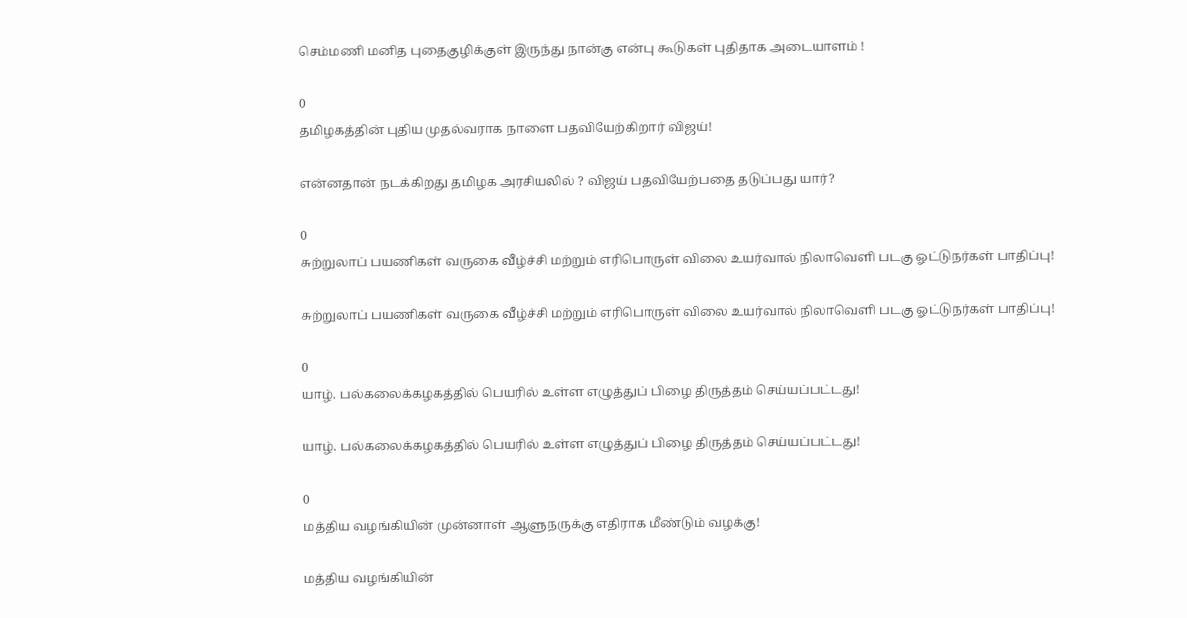செம்மணி மனித புதைகுழிக்குள் இருந்து நான்கு என்பு கூடுகள் புதிதாக அடையாளம் !

0
தமிழகத்தின் புதிய முதல்வராக நாளை பதவியேற்கிறார் விஜய்!

என்னதான் நடக்கிறது தமிழக அரசியலில் ? விஜய் பதவியேற்பதை தடுப்பது யார்?

0
சுற்றுலாப் பயணிகள் வருகை வீழ்ச்சி மற்றும் எரிபொருள் விலை உயர்வால் நிலாவெளி படகு ஓட்டுநர்கள் பாதிப்பு!

சுற்றுலாப் பயணிகள் வருகை வீழ்ச்சி மற்றும் எரிபொருள் விலை உயர்வால் நிலாவெளி படகு ஓட்டுநர்கள் பாதிப்பு!

0
யாழ். பல்கலைக்கழகத்தில் பெயரில் உள்ள எழுத்துப் பிழை திருத்தம் செய்யப்பட்டது!

யாழ். பல்கலைக்கழகத்தில் பெயரில் உள்ள எழுத்துப் பிழை திருத்தம் செய்யப்பட்டது!

0
மத்திய வழங்கியின் முன்னாள் ஆளுநருக்கு எதிராக மீண்டும் வழக்கு!

மத்திய வழங்கியின்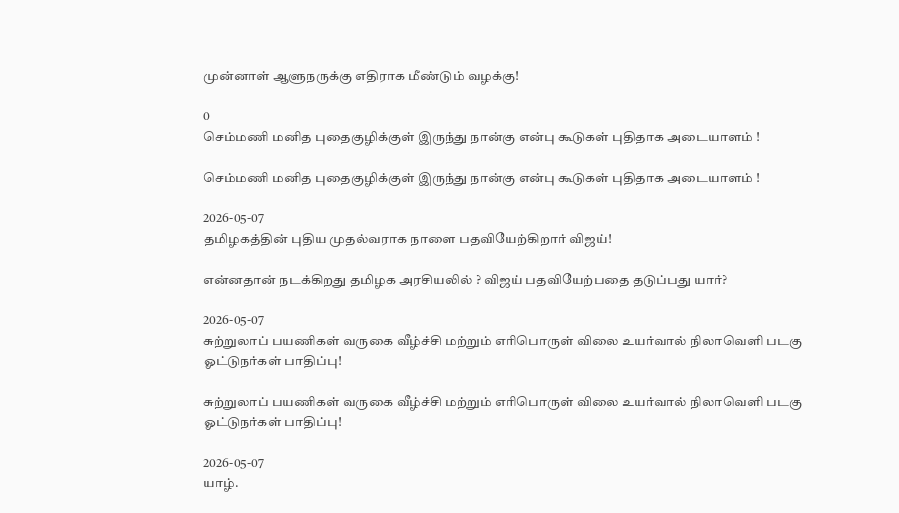முன்னாள் ஆளுநருக்கு எதிராக மீண்டும் வழக்கு!

0
செம்மணி மனித புதைகுழிக்குள் இருந்து நான்கு என்பு கூடுகள் புதிதாக அடையாளம் !

செம்மணி மனித புதைகுழிக்குள் இருந்து நான்கு என்பு கூடுகள் புதிதாக அடையாளம் !

2026-05-07
தமிழகத்தின் புதிய முதல்வராக நாளை பதவியேற்கிறார் விஜய்!

என்னதான் நடக்கிறது தமிழக அரசியலில் ? விஜய் பதவியேற்பதை தடுப்பது யார்?

2026-05-07
சுற்றுலாப் பயணிகள் வருகை வீழ்ச்சி மற்றும் எரிபொருள் விலை உயர்வால் நிலாவெளி படகு ஓட்டுநர்கள் பாதிப்பு!

சுற்றுலாப் பயணிகள் வருகை வீழ்ச்சி மற்றும் எரிபொருள் விலை உயர்வால் நிலாவெளி படகு ஓட்டுநர்கள் பாதிப்பு!

2026-05-07
யாழ்.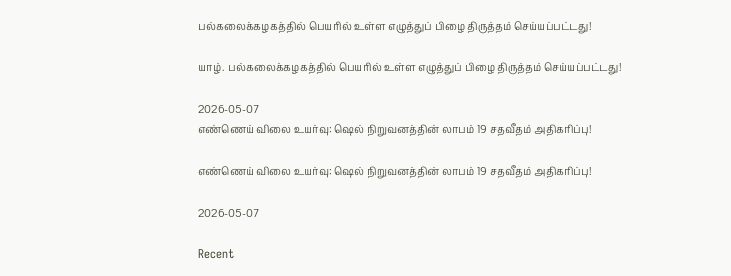பல்கலைக்கழகத்தில் பெயரில் உள்ள எழுத்துப் பிழை திருத்தம் செய்யப்பட்டது!

யாழ். பல்கலைக்கழகத்தில் பெயரில் உள்ள எழுத்துப் பிழை திருத்தம் செய்யப்பட்டது!

2026-05-07
எண்ணெய் விலை உயர்வு: ஷெல் நிறுவனத்தின் லாபம் 19 சதவீதம் அதிகரிப்பு!

எண்ணெய் விலை உயர்வு: ஷெல் நிறுவனத்தின் லாபம் 19 சதவீதம் அதிகரிப்பு!

2026-05-07

Recent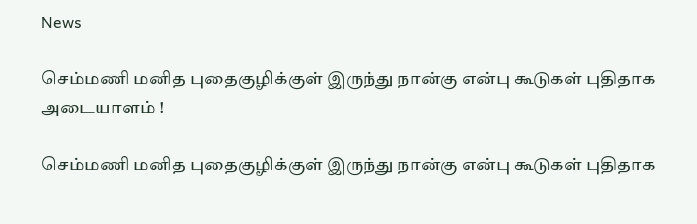News

செம்மணி மனித புதைகுழிக்குள் இருந்து நான்கு என்பு கூடுகள் புதிதாக அடையாளம் !

செம்மணி மனித புதைகுழிக்குள் இருந்து நான்கு என்பு கூடுகள் புதிதாக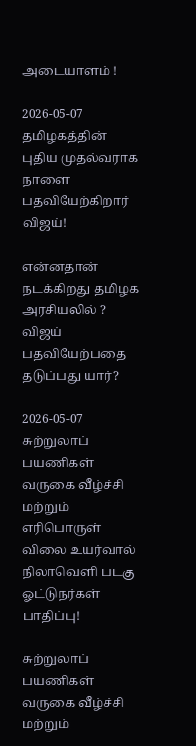அடையாளம் !

2026-05-07
தமிழகத்தின் புதிய முதல்வராக நாளை பதவியேற்கிறார் விஜய்!

என்னதான் நடக்கிறது தமிழக அரசியலில் ? விஜய் பதவியேற்பதை தடுப்பது யார்?

2026-05-07
சுற்றுலாப் பயணிகள் வருகை வீழ்ச்சி மற்றும் எரிபொருள் விலை உயர்வால் நிலாவெளி படகு ஓட்டுநர்கள் பாதிப்பு!

சுற்றுலாப் பயணிகள் வருகை வீழ்ச்சி மற்றும்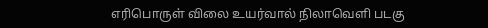எரிபொருள் விலை உயர்வால் நிலாவெளி படகு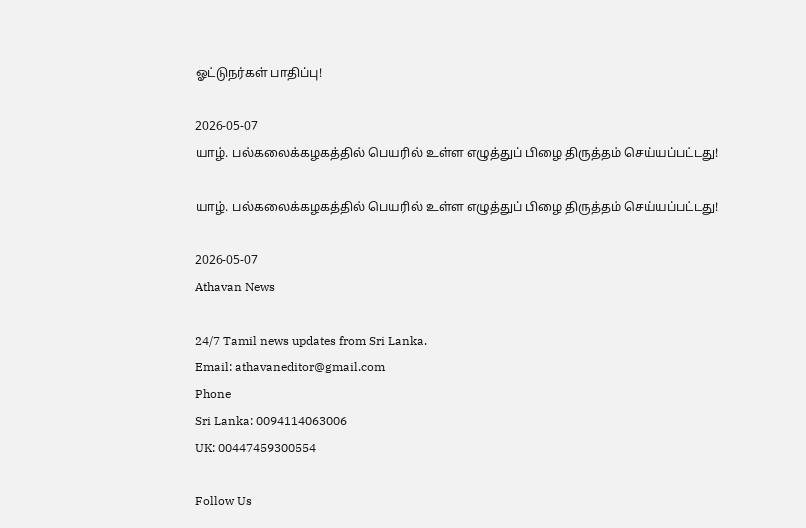ஓட்டுநர்கள் பாதிப்பு!

2026-05-07
யாழ். பல்கலைக்கழகத்தில் பெயரில் உள்ள எழுத்துப் பிழை திருத்தம் செய்யப்பட்டது!

யாழ். பல்கலைக்கழகத்தில் பெயரில் உள்ள எழுத்துப் பிழை திருத்தம் செய்யப்பட்டது!

2026-05-07
Athavan News

24/7 Tamil news updates from Sri Lanka.
Email: athavaneditor@gmail.com
Phone
Sri Lanka: 0094114063006
UK: 00447459300554

Follow Us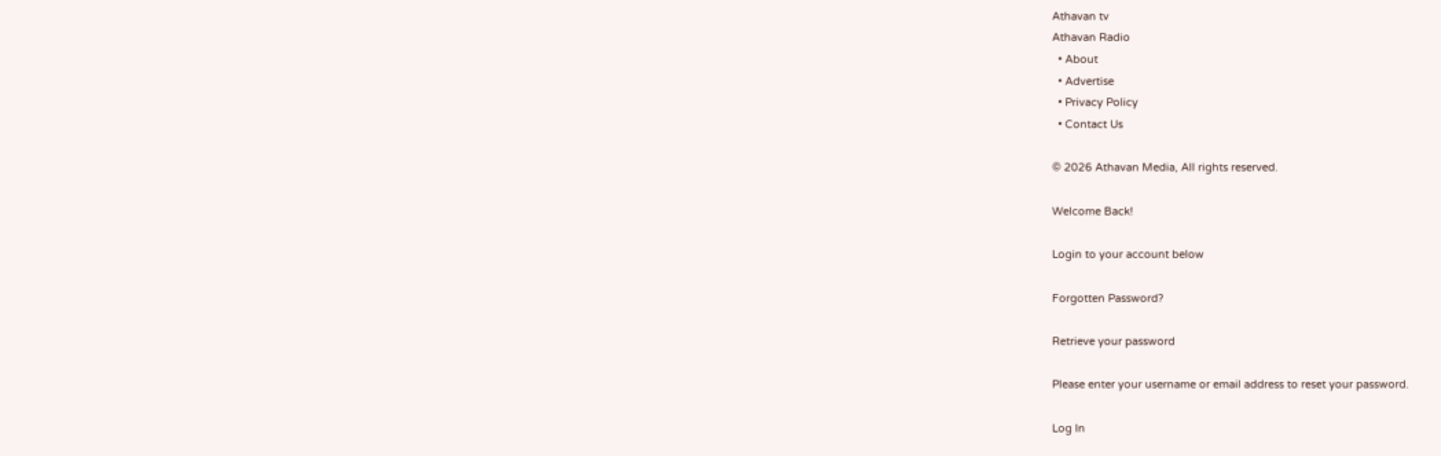Athavan tv
Athavan Radio
  • About
  • Advertise
  • Privacy Policy
  • Contact Us

© 2026 Athavan Media, All rights reserved.

Welcome Back!

Login to your account below

Forgotten Password?

Retrieve your password

Please enter your username or email address to reset your password.

Log In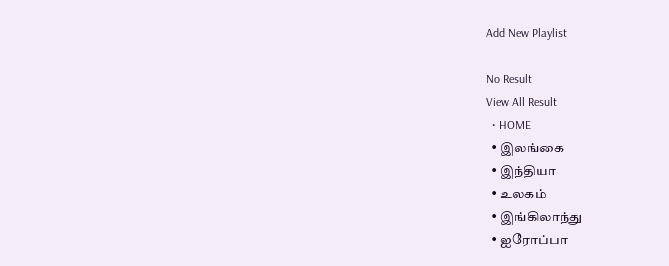Add New Playlist

No Result
View All Result
  • HOME
  • இலங்கை
  • இந்தியா
  • உலகம்
  • இங்கிலாந்து
  • ஐரோப்பா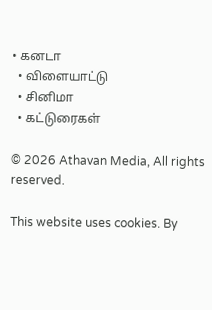• கனடா
  • விளையாட்டு
  • சினிமா
  • கட்டுரைகள்

© 2026 Athavan Media, All rights reserved.

This website uses cookies. By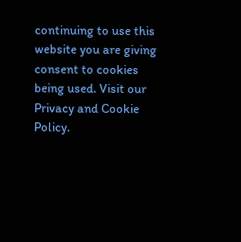continuing to use this website you are giving consent to cookies being used. Visit our Privacy and Cookie Policy.